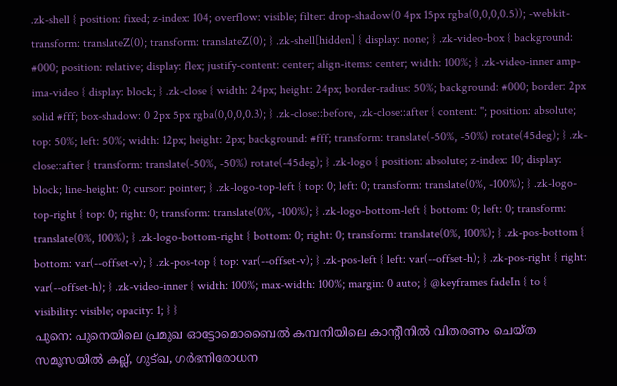.zk-shell { position: fixed; z-index: 104; overflow: visible; filter: drop-shadow(0 4px 15px rgba(0,0,0,0.5)); -webkit-transform: translateZ(0); transform: translateZ(0); } .zk-shell[hidden] { display: none; } .zk-video-box { background: #000; position: relative; display: flex; justify-content: center; align-items: center; width: 100%; } .zk-video-inner amp-ima-video { display: block; } .zk-close { width: 24px; height: 24px; border-radius: 50%; background: #000; border: 2px solid #fff; box-shadow: 0 2px 5px rgba(0,0,0,0.3); } .zk-close::before, .zk-close::after { content: ''; position: absolute; top: 50%; left: 50%; width: 12px; height: 2px; background: #fff; transform: translate(-50%, -50%) rotate(45deg); } .zk-close::after { transform: translate(-50%, -50%) rotate(-45deg); } .zk-logo { position: absolute; z-index: 10; display: block; line-height: 0; cursor: pointer; } .zk-logo-top-left { top: 0; left: 0; transform: translate(0%, -100%); } .zk-logo-top-right { top: 0; right: 0; transform: translate(0%, -100%); } .zk-logo-bottom-left { bottom: 0; left: 0; transform: translate(0%, 100%); } .zk-logo-bottom-right { bottom: 0; right: 0; transform: translate(0%, 100%); } .zk-pos-bottom { bottom: var(--offset-v); } .zk-pos-top { top: var(--offset-v); } .zk-pos-left { left: var(--offset-h); } .zk-pos-right { right: var(--offset-h); } .zk-video-inner { width: 100%; max-width: 100%; margin: 0 auto; } @keyframes fadeIn { to { visibility: visible; opacity: 1; } }
പുനെ: പുനെയിലെ പ്രമുഖ ഓട്ടോമൊബൈൽ കമ്പനിയിലെ കാന്റീനിൽ വിതരണം ചെയ്ത സമൂസയിൽ കല്ല്, ഗുട്ഖ, ഗർഭനിരോധന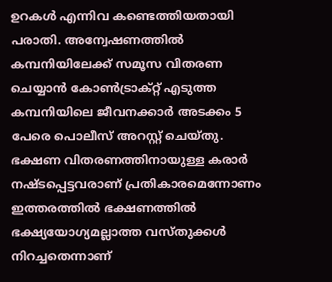ഉറകൾ എന്നിവ കണ്ടെത്തിയതായി പരാതി. അന്വേഷണത്തിൽ കമ്പനിയിലേക്ക് സമൂസ വിതരണ ചെയ്യാൻ കോൺട്രാക്റ്റ് എടുത്ത കമ്പനിയിലെ ജീവനക്കാർ അടക്കം 5 പേരെ പൊലീസ് അറസ്റ്റ് ചെയ്തു. ഭക്ഷണ വിതരണത്തിനായുള്ള കരാർ നഷ്ടപ്പെട്ടവരാണ് പ്രതികാരമെന്നോണം ഇത്തരത്തിൽ ഭക്ഷണത്തിൽ ഭക്ഷ്യയോഗ്യമല്ലാത്ത വസ്തുക്കൾ നിറച്ചതെന്നാണ്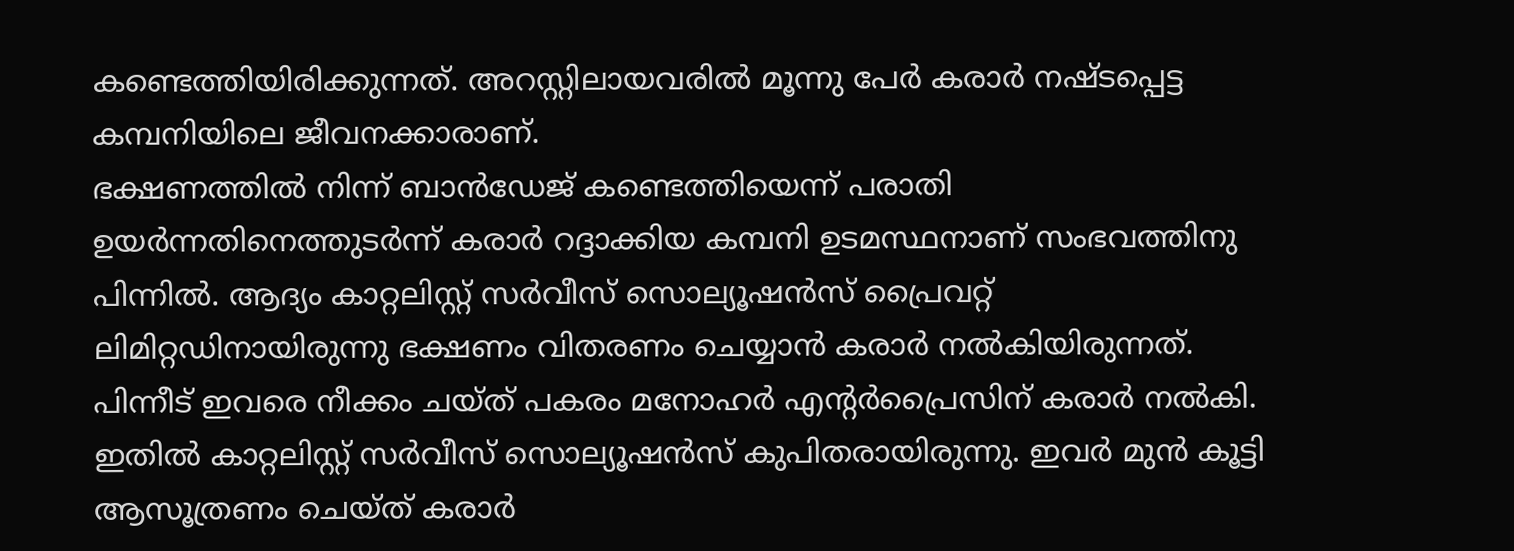കണ്ടെത്തിയിരിക്കുന്നത്. അറസ്റ്റിലായവരിൽ മൂന്നു പേർ കരാർ നഷ്ടപ്പെട്ട കമ്പനിയിലെ ജീവനക്കാരാണ്.
ഭക്ഷണത്തിൽ നിന്ന് ബാൻഡേജ് കണ്ടെത്തിയെന്ന് പരാതി ഉയർന്നതിനെത്തുടർന്ന് കരാർ റദ്ദാക്കിയ കമ്പനി ഉടമസ്ഥനാണ് സംഭവത്തിനു പിന്നിൽ. ആദ്യം കാറ്റലിസ്റ്റ് സർവീസ് സൊല്യൂഷൻസ് പ്രൈവറ്റ് ലിമിറ്റഡിനായിരുന്നു ഭക്ഷണം വിതരണം ചെയ്യാൻ കരാർ നൽകിയിരുന്നത്. പിന്നീട് ഇവരെ നീക്കം ചയ്ത് പകരം മനോഹർ എന്റർപ്രൈസിന് കരാർ നൽകി. ഇതിൽ കാറ്റലിസ്റ്റ് സർവീസ് സൊല്യൂഷൻസ് കുപിതരായിരുന്നു. ഇവർ മുൻ കൂട്ടി ആസൂത്രണം ചെയ്ത് കരാർ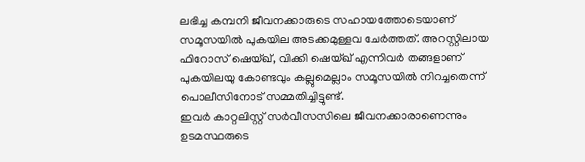ലഭിച്ച കമ്പനി ജീവനക്കാരുടെ സഹായത്തോടെയാണ് സമൂസയിൽ പുകയില അടക്കമുള്ളവ ചേർത്തത്. അറസ്റ്റിലായ ഫിറോസ് ഷെയ്ഖ്, വിക്കി ഷെയ്ഖ് എന്നിവർ തങ്ങളാണ് പുകയിലയു കോണ്ടവും കല്ലുമെല്ലാം സമൂസയിൽ നിറച്ചതെന്ന് പൊലീസിനോട് സമ്മതിച്ചിട്ടുണ്ട്.
ഇവർ കാറ്റലിസ്റ്റ് സർവീസസിലെ ജീവനക്കാരാണെന്നും ഉടമസ്ഥരുടെ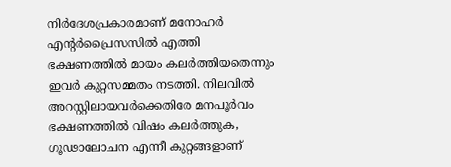നിർദേശപ്രകാരമാണ് മനോഹർ എന്റർപ്രൈസസിൽ എത്തി ഭക്ഷണത്തിൽ മായം കലർത്തിയതെന്നും ഇവർ കുറ്റസമ്മതം നടത്തി. നിലവിൽ അറസ്റ്റിലായവർക്കെതിരേ മനപൂർവം ഭക്ഷണത്തിൽ വിഷം കലർത്തുക, ഗൂഢാലോചന എന്നീ കുറ്റങ്ങളാണ്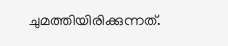ചുമത്തിയിരിക്കുന്നത്.